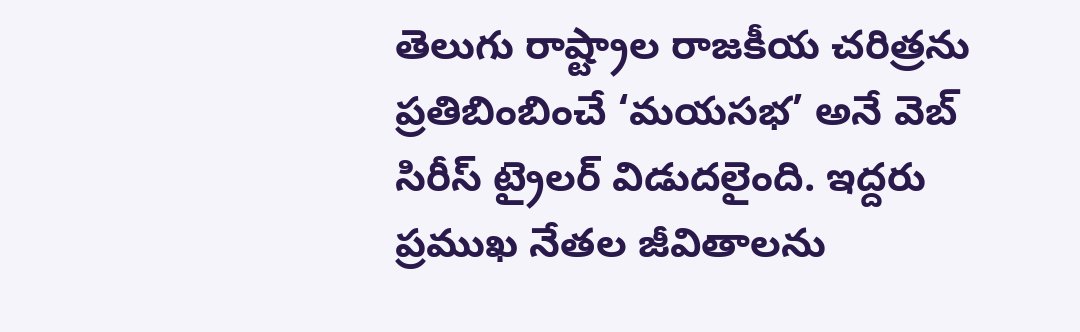తెలుగు రాష్ట్రాల రాజకీయ చరిత్రను ప్రతిబింబించే ‘మయసభ’ అనే వెబ్ సిరీస్ ట్రైలర్ విడుదలైంది. ఇద్దరు ప్రముఖ నేతల జీవితాలను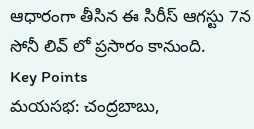ఆధారంగా తీసిన ఈ సిరీస్ ఆగస్టు 7న సోనీ లివ్ లో ప్రసారం కానుంది.
Key Points
మయసభ: చంద్రబాబు,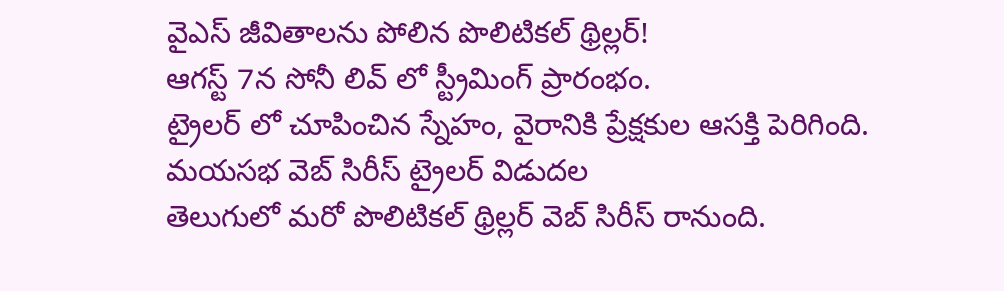వైఎస్ జీవితాలను పోలిన పొలిటికల్ థ్రిల్లర్!
ఆగస్ట్ 7న సోనీ లివ్ లో స్ట్రీమింగ్ ప్రారంభం.
ట్రైలర్ లో చూపించిన స్నేహం, వైరానికి ప్రేక్షకుల ఆసక్తి పెరిగింది.
మయసభ వెబ్ సిరీస్ ట్రైలర్ విడుదల
తెలుగులో మరో పొలిటికల్ థ్రిల్లర్ వెబ్ సిరీస్ రానుంది.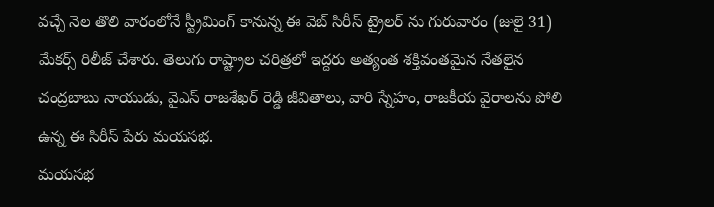వచ్చే నెల తొలి వారంలోనే స్ట్రీమింగ్ కానున్న ఈ వెబ్ సిరీస్ ట్రైలర్ ను గురువారం (జులై 31) మేకర్స్ రిలీజ్ చేశారు. తెలుగు రాష్ట్రాల చరిత్రలో ఇద్దరు అత్యంత శక్తివంతమైన నేతలైన చంద్రబాబు నాయుడు, వైఎస్ రాజశేఖర్ రెడ్డి జీవితాలు, వారి స్నేహం, రాజకీయ వైరాలను పోలి ఉన్న ఈ సిరీస్ పేరు మయసభ.
మయసభ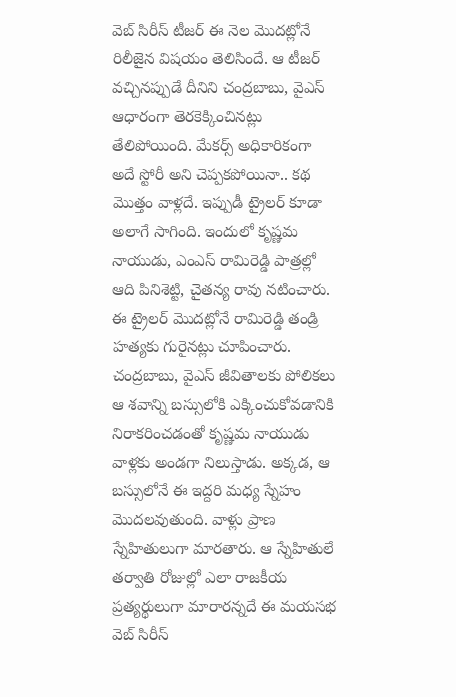వెబ్ సిరీస్ టీజర్ ఈ నెల మొదట్లోనే రిలీజైన విషయం తెలిసిందే. ఆ టీజర్ వచ్చినప్పుడే దీనిని చంద్రబాబు, వైఎస్ ఆధారంగా తెరకెక్కించినట్లు తేలిపోయింది. మేకర్స్ అధికారికంగా అదే స్టోరీ అని చెప్పకపోయినా.. కథ మొత్తం వాళ్లదే. ఇప్పుడీ ట్రైలర్ కూడా అలాగే సాగింది. ఇందులో కృష్ణమ నాయుడు, ఎంఎస్ రామిరెడ్డి పాత్రల్లో ఆది పినిశెట్టి, చైతన్య రావు నటించారు. ఈ ట్రైలర్ మొదట్లోనే రామిరెడ్డి తండ్రి హత్యకు గురైనట్లు చూపించారు.
చంద్రబాబు, వైఎస్ జీవితాలకు పోలికలు
ఆ శవాన్ని బస్సులోకి ఎక్కించుకోవడానికి నిరాకరించడంతో కృష్ణమ నాయుడు వాళ్లకు అండగా నిలుస్తాడు. అక్కడ, ఆ బస్సులోనే ఈ ఇద్దరి మధ్య స్నేహం మొదలవుతుంది. వాళ్లు ప్రాణ స్నేహితులుగా మారతారు. ఆ స్నేహితులే తర్వాతి రోజుల్లో ఎలా రాజకీయ ప్రత్యర్థులుగా మారారన్నదే ఈ మయసభ వెబ్ సిరీస్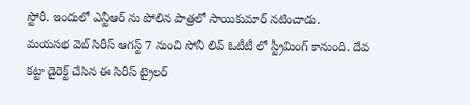స్టోరీ. ఇందులో ఎన్టీఆర్ ను పోలిన పాత్రలో సాయికుమార్ నటించాడు.
మయసభ వెబ్ సిరీస్ ఆగస్ట్ 7 నుంచి సోనీ లివ్ ఓటీటీ లో స్ట్రీమింగ్ కానుంది. దేవ కట్టా డైరెక్ట్ చేసిన ఈ సిరీస్ ట్రైలర్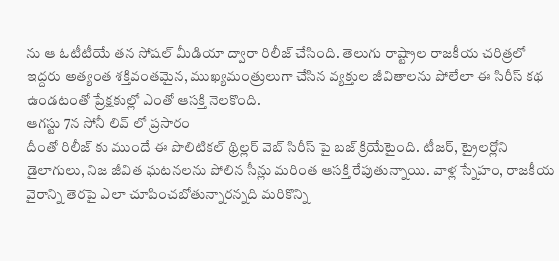ను ఆ ఓటీటీయే తన సోషల్ మీడియా ద్వారా రిలీజ్ చేసింది. తెలుగు రాష్ట్రాల రాజకీయ చరిత్రలో ఇద్దరు అత్యంత శక్తివంతమైన, ముఖ్యమంత్రులుగా చేసిన వ్యక్తుల జీవితాలను పోలేలా ఈ సిరీస్ కథ ఉండటంతో ప్రేక్షకుల్లో ఎంతో ఆసక్తి నెలకొంది.
ఆగస్టు 7న సోనీ లివ్ లో ప్రసారం
దీంతో రిలీజ్ కు ముందే ఈ పొలిటికల్ థ్రిల్లర్ వెబ్ సిరీస్ పై బజ్ క్రియేటైంది. టీజర్, ట్రైలర్లోని డైలాగులు, నిజ జీవిత ఘటనలను పోలిన సీన్లు మరింత ఆసక్తి రేపుతున్నాయి. వాళ్ల స్నేహం, రాజకీయ వైరాన్ని తెరపై ఎలా చూపించబోతున్నారన్నది మరికొన్ని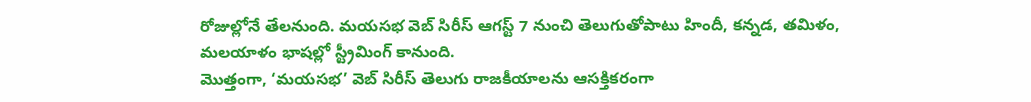రోజుల్లోనే తేలనుంది. మయసభ వెబ్ సిరీస్ ఆగస్ట్ 7 నుంచి తెలుగుతోపాటు హిందీ, కన్నడ, తమిళం, మలయాళం భాషల్లో స్ట్రీమింగ్ కానుంది.
మొత్తంగా, ‘మయసభ’ వెబ్ సిరీస్ తెలుగు రాజకీయాలను ఆసక్తికరంగా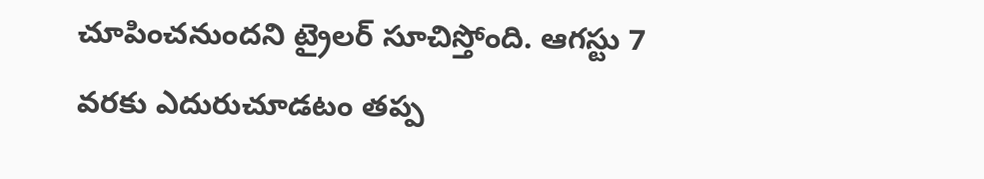చూపించనుందని ట్రైలర్ సూచిస్తోంది. ఆగస్టు 7 వరకు ఎదురుచూడటం తప్ప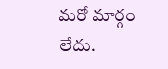మరో మార్గం లేదు.